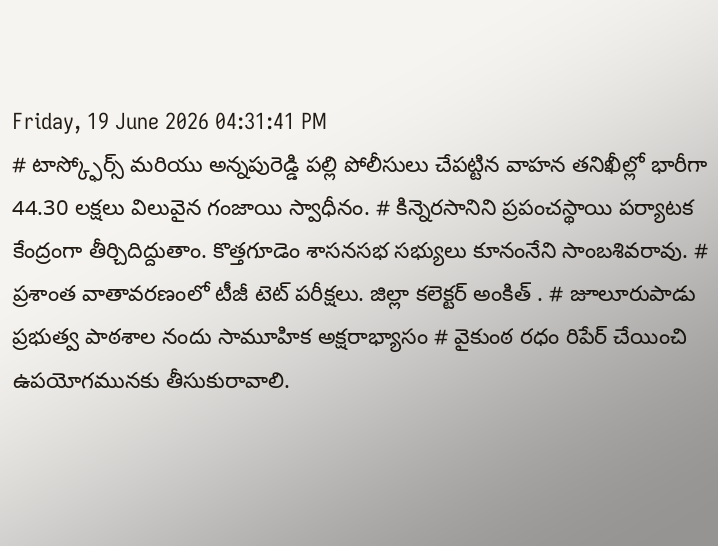Friday, 19 June 2026 04:31:41 PM
# టాస్క్ఫోర్స్ మరియు అన్నపురెడ్డి పల్లి పోలీసులు చేపట్టిన వాహన తనిఖీల్లో భారీగా 44.30 లక్షలు విలువైన గంజాయి స్వాధీనం. # కిన్నెరసానిని ప్రపంచస్థాయి పర్యాటక కేంద్రంగా తీర్చిదిద్దుతాం. కొత్తగూడెం శాసనసభ సభ్యులు కూనంనేని సాంబశివరావు. # ప్రశాంత వాతావరణంలో టీజీ టెట్ పరీక్షలు. జిల్లా కలెక్టర్ అంకిత్ . # జూలూరుపాడు ప్రభుత్వ పాఠశాల నందు సామూహిక అక్షరాభ్యాసం # వైకుంఠ రధం రిపేర్ చేయించి ఉపయోగమునకు తీసుకురావాలి.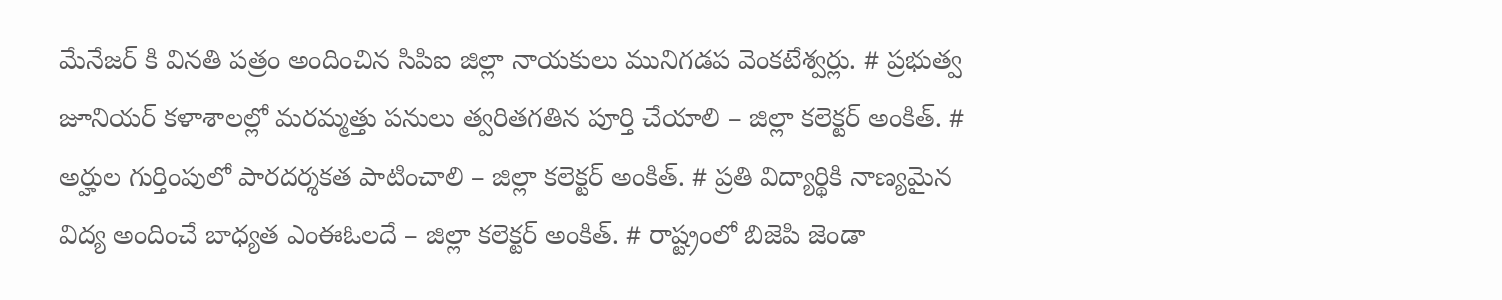మేనేజర్ కి వినతి పత్రం అందించిన సిపిఐ జిల్లా నాయకులు మునిగడప వెంకటేశ్వర్లు. # ప్రభుత్వ జూనియర్ కళాశాలల్లో మరమ్మత్తు పనులు త్వరితగతిన పూర్తి చేయాలి – జిల్లా కలెక్టర్ అంకిత్. # అర్హుల గుర్తింపులో పారదర్శకత పాటించాలి – జిల్లా కలెక్టర్ అంకిత్. # ప్రతి విద్యార్థికి నాణ్యమైన విద్య అందించే బాధ్యత ఎంఈఓలదే – జిల్లా కలెక్టర్ అంకిత్. # రాష్ట్రంలో బిజెపి జెండా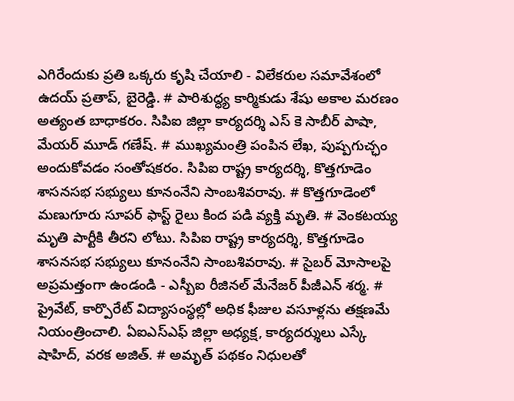ఎగిరేందుకు ప్రతి ఒక్కరు కృషి చేయాలి - విలేకరుల సమావేశంలో ఉదయ్ ప్రతాప్, బైరెడ్డి. # పారిశుద్ధ్య కార్మికుడు శేషు అకాల మరణం అత్యంత బాధాకరం. సిపిఐ జిల్లా కార్యదర్శి ఎస్ కె సాబీర్ పాషా, మేయర్ మూడ్ గణేష్. # ముఖ్యమంత్రి పంపిన లేఖ, పుష్పగుచ్ఛం అందుకోవడం సంతోషకరం. సిపిఐ రాష్ట్ర కార్యదర్శి, కొత్తగూడెం శాసనసభ సభ్యులు కూనంనేని సాంబశివరావు. # కొత్తగూడెంలో మణుగూరు సూపర్ ఫాస్ట్ రైలు కింద పడి వ్యక్తి మృతి. # వెంకటయ్య మృతి పార్టీకి తీరని లోటు. సిపిఐ రాష్ట్ర కార్యదర్శి, కొత్తగూడెం శాసనసభ సభ్యులు కూనంనేని సాంబశివరావు. # సైబర్ మోసాలపై అప్రమత్తంగా ఉండండి - ఎస్బీఐ రీజినల్ మేనేజర్ పీజీఎన్ శర్మ. # ప్రైవేట్, కార్పొరేట్ విద్యాసంస్థల్లో అధిక ఫీజుల వసూళ్లను తక్షణమే నియంత్రించాలి. ఏఐఎస్ఎఫ్ జిల్లా అధ్యక్ష, కార్యదర్శులు ఎస్కే షాహిద్, వరక అజిత్. # అమృత్ పథకం నిధులతో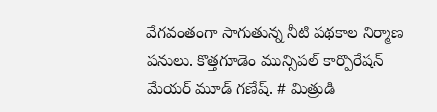వేగవంతంగా సాగుతున్న నీటి పథకాల నిర్మాణ పనులు. కొత్తగూడెం మున్సిపల్ కార్పొరేషన్ మేయర్ మూడ్ గణేష్. # మిత్రుడి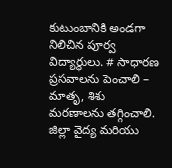కుటుంబానికి అండగా నిలిచిన పూర్వ విద్యార్థులు. # సాధారణ ప్రసవాలను పెంచాలి – మాతృ, శిశు మరణాలను తగ్గించాలి. జిల్లా వైద్య మరియు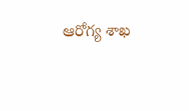ఆరోగ్య శాఖ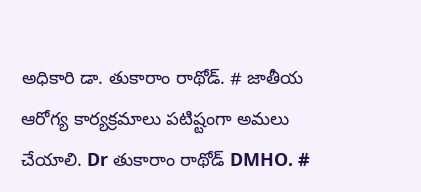అధికారి డా. తుకారాం రాథోడ్. # జాతీయ ఆరోగ్య కార్యక్రమాలు పటిష్టంగా అమలు చేయాలి. Dr తుకారాం రాథోడ్ DMHO. #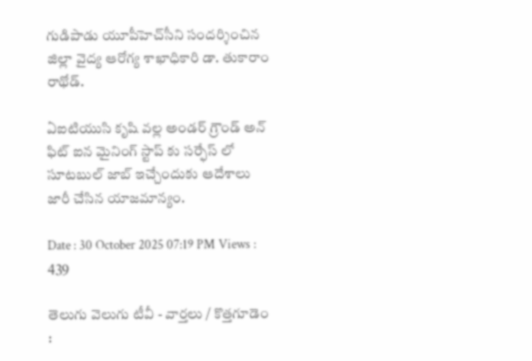గుడిపాడు యూపీహెచ్‌సీని సందర్శించిన జిల్లా వైద్య ఆరోగ్య శాఖాధికారి డా. తుకారాం రాథోడ్.

ఏఐటియుసి కృషి వల్ల అండర్ గ్రౌండ్ అన్ ఫిట్ ఐన మైనింగ్ స్టాప్ కు సర్ఫేస్ లో సూటబుల్ జాబ్ ఇచ్చేందుకు ఆదేశాలు జారీ చేసిన యాజమాన్యం.

Date : 30 October 2025 07:19 PM Views : 439

తెలుగు వెలుగు టీవీ - వార్తలు / కొత్తగూడెం :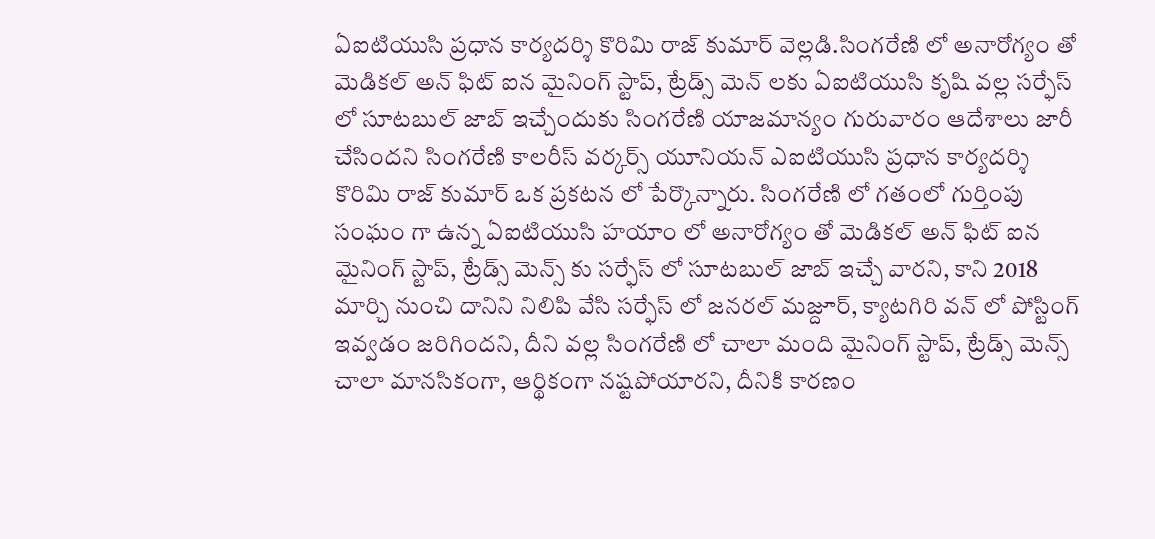ఏఐటియుసి ప్రధాన కార్యదర్శి కొరిమి రాజ్ కుమార్ వెల్లడి.సింగరేణి లో అనారోగ్యం తో మెడికల్ అన్ ఫిట్ ఐన మైనింగ్ స్టాప్, ట్రేడ్స్ మెన్ లకు ఏఐటియుసి కృషి వల్ల సర్ఫేస్ లో సూటబుల్ జాబ్ ఇచ్చేందుకు సింగరేణి యాజమాన్యం గురువారం ఆదేశాలు జారీ చేసిందని సింగరేణి కాలరీస్ వర్కర్స్ యూనియన్ ఎఐటియుసి ప్రధాన కార్యదర్శి కొరిమి రాజ్ కుమార్ ఒక ప్రకటన లో పేర్కొన్నారు. సింగరేణి లో గతంలో గుర్తింపు సంఘం గా ఉన్న ఏఐటియుసి హయాం లో అనారోగ్యం తో మెడికల్ అన్ ఫిట్ ఐన మైనింగ్ స్టాప్, ట్రేడ్స్ మెన్స్ కు సర్ఫేస్ లో సూటబుల్ జాబ్ ఇచ్చే వారని, కాని 2018 మార్చి నుంచి దానిని నిలిపి వేసి సర్ఫేస్ లో జనరల్ మజ్దూర్, క్యాటగిరి వన్ లో పోస్టింగ్ ఇవ్వడం జరిగిందని, దీని వల్ల సింగరేణి లో చాలా మంది మైనింగ్ స్టాప్, ట్రేడ్స్ మెన్స్ చాలా మానసికంగా, ఆర్థికంగా నష్టపోయారని, దీనికి కారణం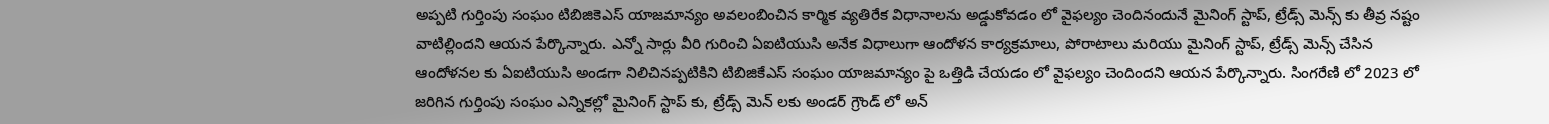అప్పటి గుర్తింపు సంఘం టిబిజికెఎస్ యాజమాన్యం అవలంబించిన కార్మిక వ్యతిరేక విధానాలను అడ్డుకోవడం లో వైఫల్యం చెందినందునే మైనింగ్ స్టాప్, ట్రేడ్స్ మెన్స్ కు తీవ్ర నష్టం వాటిల్లిందని ఆయన పేర్కొన్నారు. ఎన్నో సార్లు వీరి గురించి ఏఐటియుసి అనేక విధాలుగా ఆందోళన కార్యక్రమాలు, పోరాటాలు మరియు మైనింగ్ స్టాప్, ట్రేడ్స్ మెన్స్ చేసిన ఆందోళనల కు ఏఐటియుసి అండగా నిలిచినప్పటికిని టిబిజికేఎస్ సంఘం యాజమాన్యం పై ఒత్తిడి చేయడం లో వైఫల్యం చెందిందని ఆయన పేర్కొన్నారు. సింగరేణి లో 2023 లో జరిగిన గుర్తింపు సంఘం ఎన్నికల్లో మైనింగ్ స్టాప్ కు, ట్రేడ్స్ మెన్ లకు అండర్ గ్రౌండ్ లో అన్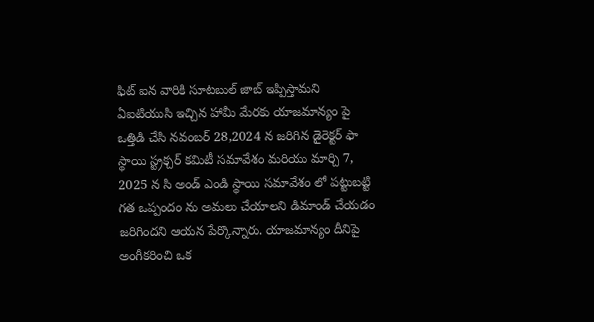ఫిట్ ఐన వారికి సూటబుల్ జాబ్ ఇప్పిస్తామని ఏఐటియుసి ఇచ్చిన హామీ మేరకు యాజమాన్యం పై ఒత్తిడి చేసి నవంబర్ 28,2024 న జరిగిన డైరెక్టర్ ఫా స్థాయి స్ట్రక్చర్ కమిటీ సమావేశం మరియు మార్చి 7, 2025 న సి అండ్ ఎండి స్థాయి సమావేశం లో పట్టుబట్టి గత ఒప్పందం ను అమలు చేయాలని డిమాండ్ చేయడం జరిగిందని ఆయన పేర్కొన్నారు. యాజమాన్యం దీనిపై అంగీకరించి ఒక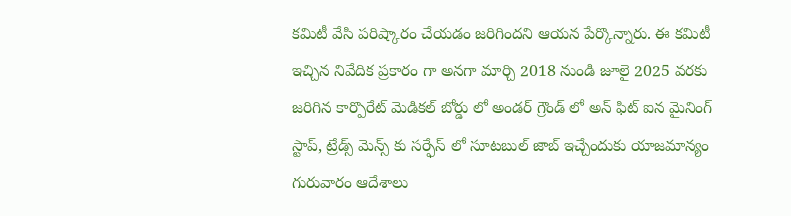కమిటీ వేసి పరిష్కారం చేయడం జరిగిందని ఆయన పేర్కొన్నారు. ఈ కమిటీ ఇచ్చిన నివేదిక ప్రకారం గా అనగా మార్చి 2018 నుండి జూలై 2025 వరకు జరిగిన కార్పొరేట్ మెడికల్ బోర్డు లో అండర్ గ్రౌండ్ లో అన్ ఫిట్ ఐన మైనింగ్ స్టాప్, ట్రేడ్స్ మెన్స్ కు సర్ఫేస్ లో సూటబుల్ జాబ్ ఇచ్చేందుకు యాజమాన్యం గురువారం ఆదేశాలు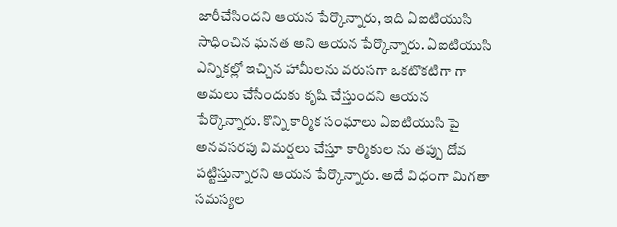జారీచేసిందని ఆయన పేర్కొన్నారు, ఇది ఏఐటియుసి సాధించిన ఘనత అని ఆయన పేర్కొన్నారు. ఏఐటియుసి ఎన్నికల్లో ఇచ్చిన హామీలను వరుసగా ఒకటొకటిగా గా అమలు చేసేందుకు కృషి చేస్తుందని ఆయన పేర్కొన్నారు. కొన్ని కార్మిక సంఘాలు ఏఐటియుసి పై అనవసరపు విమర్షలు చేస్తూ కార్మికుల ను తప్పు దోవ పట్టిస్తున్నారని ఆయన పేర్కొన్నారు. అదే విధంగా మిగతా సమస్యల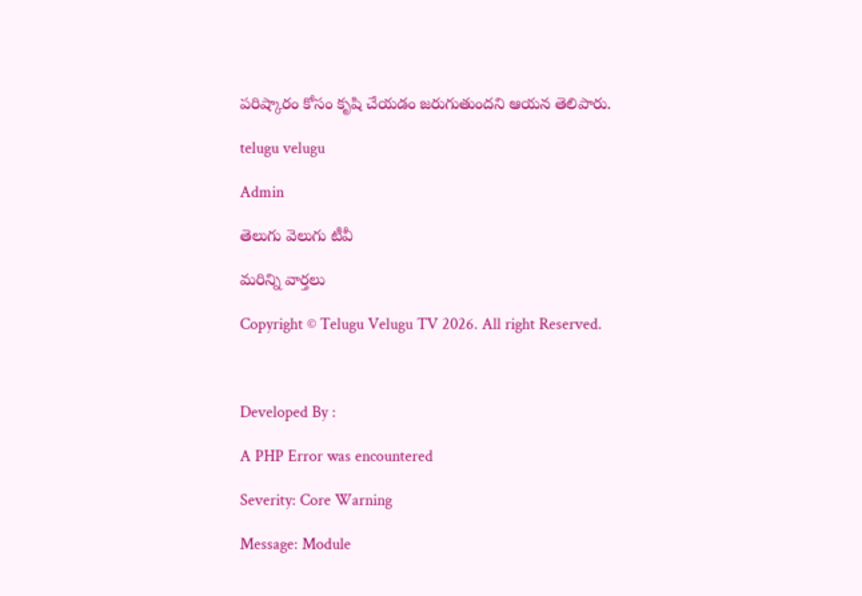పరిష్కారం కోసం కృషి చేయడం జరుగుతుందని ఆయన తెలిపారు.

telugu velugu

Admin

తెలుగు వెలుగు టీవీ

మరిన్ని వార్తలు

Copyright © Telugu Velugu TV 2026. All right Reserved.



Developed By :

A PHP Error was encountered

Severity: Core Warning

Message: Module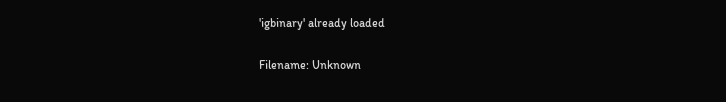'igbinary' already loaded

Filename: Unknown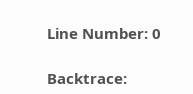Line Number: 0

Backtrace: